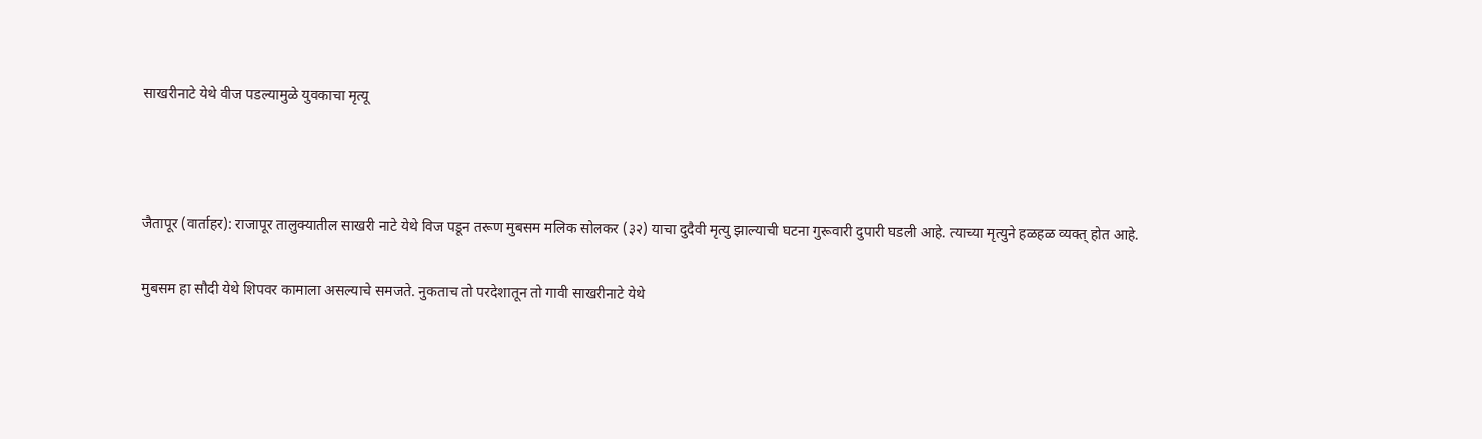साखरीनाटे येथे वीज पडल्यामुळे युवकाचा मृत्यू



जैतापूर (वार्ताहर): राजापूर तालुक्यातील साखरी नाटे येथे विज पडून तरूण मुबसम मलिक सोलकर (३२) याचा दुदैवी मृत्यु झाल्याची घटना गुरूवारी दुपारी घडली आहे. त्याच्या मृत्युने हळहळ व्यक्त् होत आहे.

मुबसम हा सौदी येथे शिपवर कामाला असल्याचे समजते. नुकताच तो परदेशातून तो गावी साखरीनाटे येथे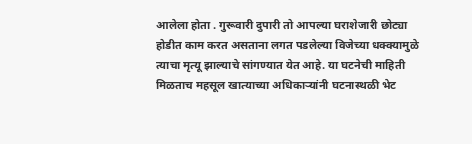आलेला होता . गुरूवारी दुपारी तो आपल्या घराशेजारी छोट्या होडीत काम करत असताना लगत पडलेल्या विजेच्या धक्क्यामुळे त्याचा मृत्यू झाल्याचे सांगण्यात येत आहे. या घटनेची माहिती मिळताच महसूल खात्याच्या अधिकाऱ्यांनी घटनास्थळी भेट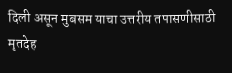दिली असून मुबसम याचा उत्तरीय तपासणीसाठी मृतदेह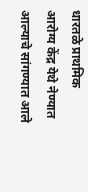धारतळे प्राथमिक आरोग्य केंद्र येथे नेण्यात आल्याचे सांगण्यात आले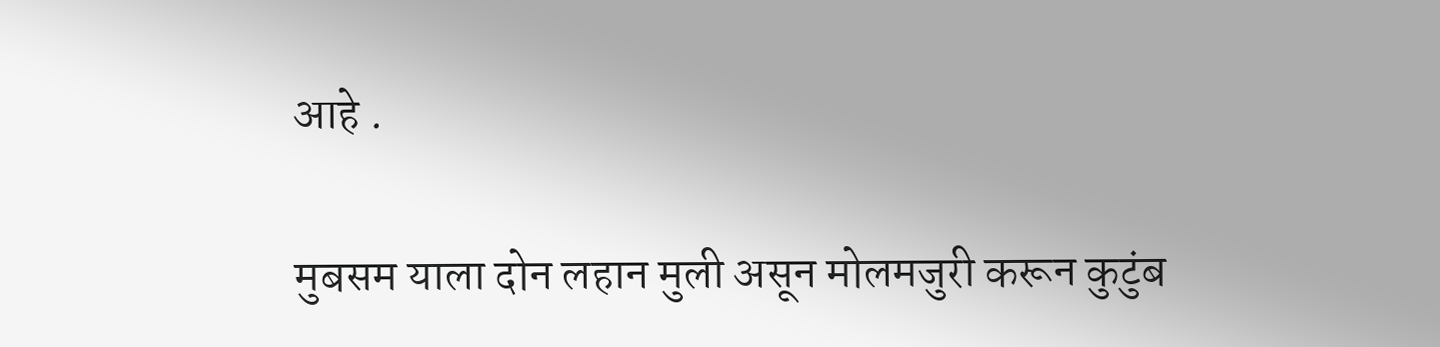आहे .

मुबसम याला दोन लहान मुली असून मोलमजुरी करून कुटुंब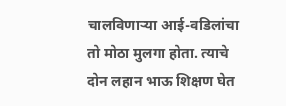चालविणाऱ्या आई-वडिलांचा तो मोठा मुलगा होता. त्याचे दोन लहान भाऊ शिक्षण घेत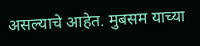असल्याचे आहेत. मुबसम याच्या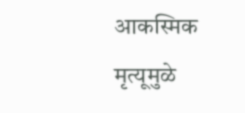आकस्मिक मृत्यूमुळे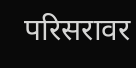परिसरावर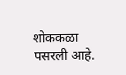शोककळा पसरली आहे.